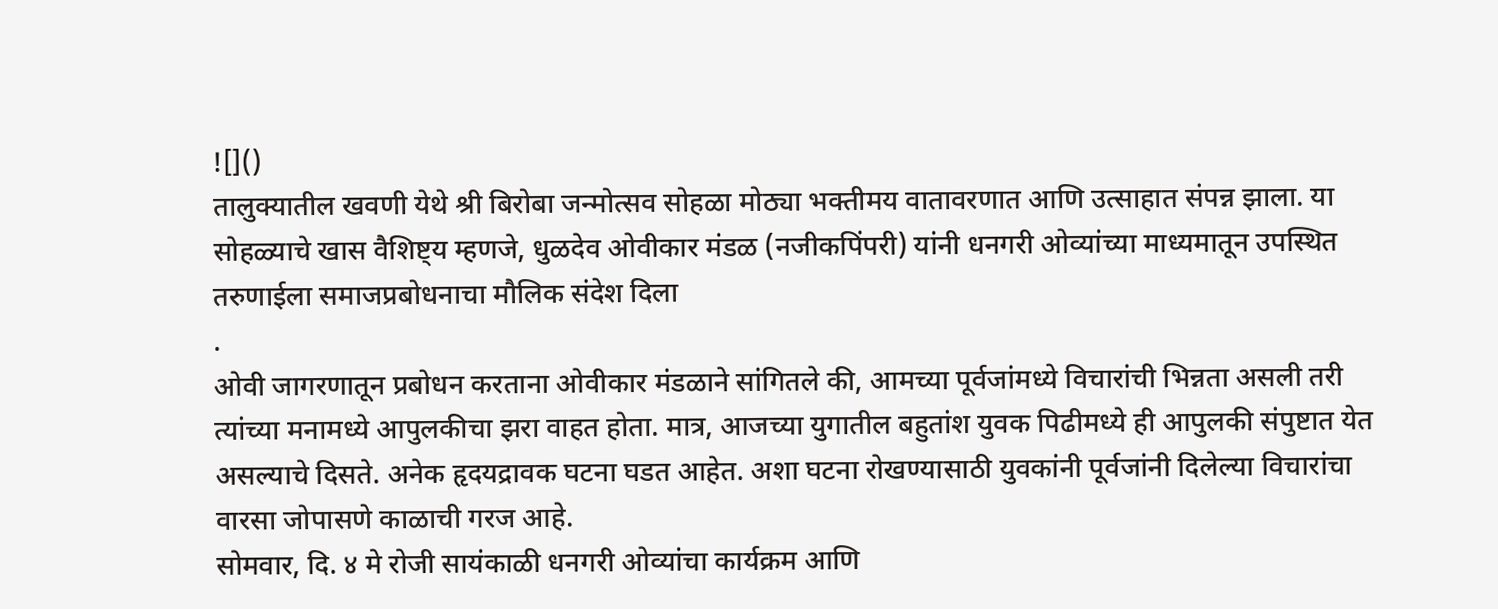![]()
तालुक्यातील खवणी येथे श्री बिरोबा जन्मोत्सव सोहळा मोठ्या भक्तीमय वातावरणात आणि उत्साहात संपन्न झाला. या सोहळ्याचे खास वैशिष्ट्य म्हणजे, धुळदेव ओवीकार मंडळ (नजीकपिंपरी) यांनी धनगरी ओव्यांच्या माध्यमातून उपस्थित तरुणाईला समाजप्रबोधनाचा मौलिक संदेश दिला
.
ओवी जागरणातून प्रबोधन करताना ओवीकार मंडळाने सांगितले की, आमच्या पूर्वजांमध्ये विचारांची भिन्नता असली तरी त्यांच्या मनामध्ये आपुलकीचा झरा वाहत होता. मात्र, आजच्या युगातील बहुतांश युवक पिढीमध्ये ही आपुलकी संपुष्टात येत असल्याचे दिसते. अनेक हृदयद्रावक घटना घडत आहेत. अशा घटना रोखण्यासाठी युवकांनी पूर्वजांनी दिलेल्या विचारांचा वारसा जोपासणे काळाची गरज आहे.
सोमवार, दि. ४ मे रोजी सायंकाळी धनगरी ओव्यांचा कार्यक्रम आणि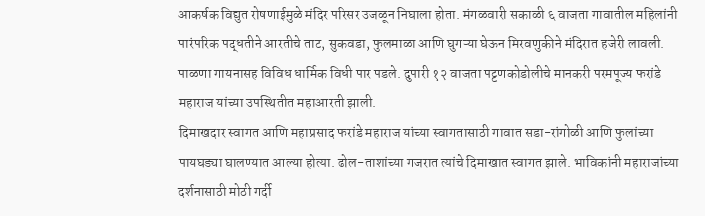आकर्षक विद्युत रोषणाईमुळे मंदिर परिसर उजळून निघाला होता. मंगळवारी सकाळी ६ वाजता गावातील महिलांनी पारंपरिक पद्धतीने आरतीचे ताट, सुकवडा, फुलमाळा आणि घुगऱ्या घेऊन मिरवणुकीने मंदिरात हजेरी लावली. पाळणा गायनासह विविध धार्मिक विधी पार पडले. दुपारी १२ वाजता पट्टणकोडोलीचे मानकरी परमपूज्य फरांडे महाराज यांच्या उपस्थितीत महाआरती झाली.
दिमाखदार स्वागत आणि महाप्रसाद फरांडे महाराज यांच्या स्वागतासाठी गावात सडा-रांगोळी आणि फुलांच्या पायघड्या घालण्यात आल्या होत्या. ढोल-ताशांच्या गजरात त्यांचे दिमाखात स्वागत झाले. भाविकांनी महाराजांच्या दर्शनासाठी मोठी गर्दी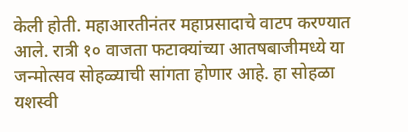केली होती. महाआरतीनंतर महाप्रसादाचे वाटप करण्यात आले. रात्री १० वाजता फटाक्यांच्या आतषबाजीमध्ये या जन्मोत्सव सोहळ्याची सांगता होणार आहे. हा सोहळा यशस्वी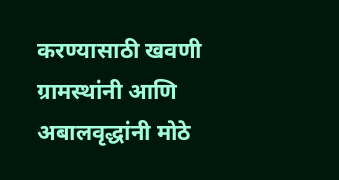करण्यासाठी खवणी ग्रामस्थांनी आणि अबालवृद्धांनी मोठे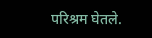परिश्रम घेतले.